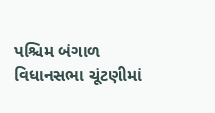પશ્ચિમ બંગાળ વિધાનસભા ચૂંટણીમાં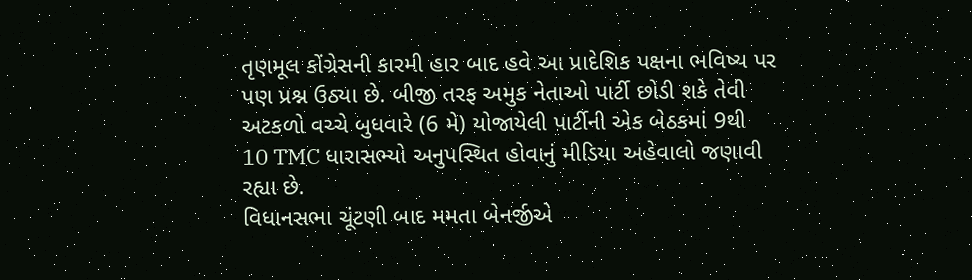તૃણમૂલ કોંગ્રેસની કારમી હાર બાદ હવે આ પ્રાદેશિક પક્ષના ભવિષ્ય પર પણ પ્રશ્ન ઉઠ્યા છે. બીજી તરફ અમુક નેતાઓ પાર્ટી છોડી શકે તેવી અટકળો વચ્ચે બુધવારે (6 મે) યોજાયેલી પાર્ટીની એક બેઠકમાં 9થી 10 TMC ધારાસભ્યો અનુપસ્થિત હોવાનું મીડિયા અહેવાલો જણાવી રહ્યા છે.
વિધાનસભા ચૂંટણી બાદ મમતા બેનર્જીએ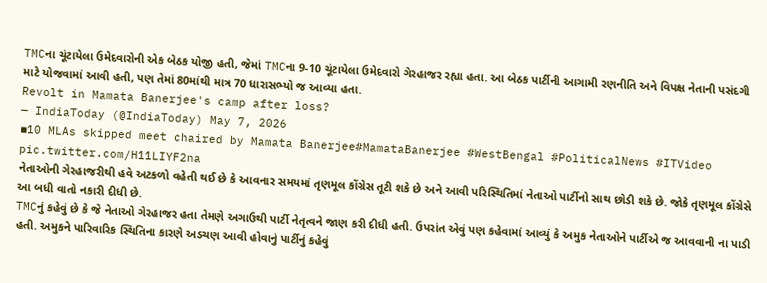TMCના ચૂંટાયેલા ઉમેદવારોની એક બેઠક યોજી હતી, જેમાં TMCના 9-10 ચૂંટાયેલા ઉમેદવારો ગેરહાજર રહ્યા હતા. આ બેઠક પાર્ટીની આગામી રણનીતિ અને વિપક્ષ નેતાની પસંદગી માટે યોજવામાં આવી હતી, પણ તેમાં 80માંથી માત્ર 70 ધારાસભ્યો જ આવ્યા હતા.
Revolt in Mamata Banerjee's camp after loss?
— IndiaToday (@IndiaToday) May 7, 2026
▪10 MLAs skipped meet chaired by Mamata Banerjee#MamataBanerjee #WestBengal #PoliticalNews #ITVideo pic.twitter.com/H11LIYF2na
નેતાઓની ગેરહાજરીથી હવે અટકળો વહેતી થઈ છે કે આવનાર સમયમાં તૃણમૂલ કોંગ્રેસ તૂટી શકે છે અને આવી પરિસ્થિતિમાં નેતાઓ પાર્ટીનો સાથ છોડી શકે છે. જોકે તૃણમૂલ કોંગ્રેસે આ બધી વાતો નકારી દીધી છે.
TMCનું કહેવું છે કે જે નેતાઓ ગેરહાજર હતા તેમણે અગાઉથી પાર્ટી નેતૃત્વને જાણ કરી દીધી હતી. ઉપરાંત એવું પણ કહેવામાં આવ્યું કે અમુક નેતાઓને પાર્ટીએ જ આવવાની ના પાડી હતી. અમુકને પારિવારિક સ્થિતિના કારણે અડચણ આવી હોવાનું પાર્ટીનું કહેવું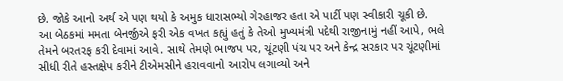છે. જોકે આનો અર્થ એ પણ થયો કે અમુક ધારાસભ્યો ગેરહાજર હતા એ પાર્ટી પણ સ્વીકારી ચૂકી છે.
આ બેઠકમાં મમતા બેનર્જીએ ફરી એક વખત કહ્યું હતું કે તેઓ મુખ્યમંત્રી પદેથી રાજીનામું નહીં આપે, ભલે તેમને બરતરફ કરી દેવામાં આવે. સાથે તેમણે ભાજપ પર, ચૂંટણી પંચ પર અને કેન્દ્ર સરકાર પર ચૂંટણીમાં સીધી રીતે હસ્તક્ષેપ કરીને ટીએમસીને હરાવવાનો આરોપ લગાવ્યો અને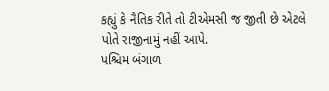કહ્યું કે નૈતિક રીતે તો ટીએમસી જ જીતી છે એટલે પોતે રાજીનામું નહીં આપે.
પશ્ચિમ બંગાળ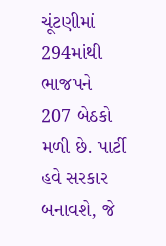ચૂંટણીમાં 294માંથી ભાજપને 207 બેઠકો મળી છે. પાર્ટી હવે સરકાર બનાવશે, જે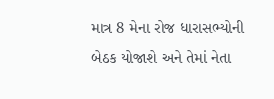માત્ર 8 મેના રોજ ધારાસભ્યોની બેઠક યોજાશે અને તેમાં નેતા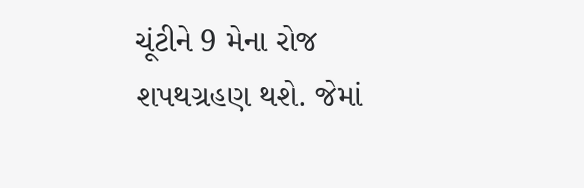ચૂંટીને 9 મેના રોજ શપથગ્રહણ થશે. જેમાં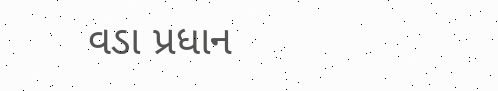વડા પ્રધાન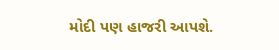મોદી પણ હાજરી આપશે.